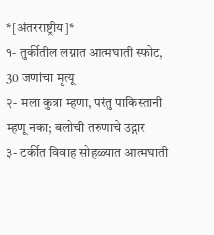*[अंतरराष्ट्रीय]*
१- तुर्कीतील लग्नात आत्मघाती स्फोट, 30 जणांचा मृत्यू
२- मला कुत्रा म्हणा, परंतु पाकिस्तानी म्हणू नका; बलोची तरुणाचे उद्गार
३- टर्कीत विवाह सोहळ्यात आत्मघाती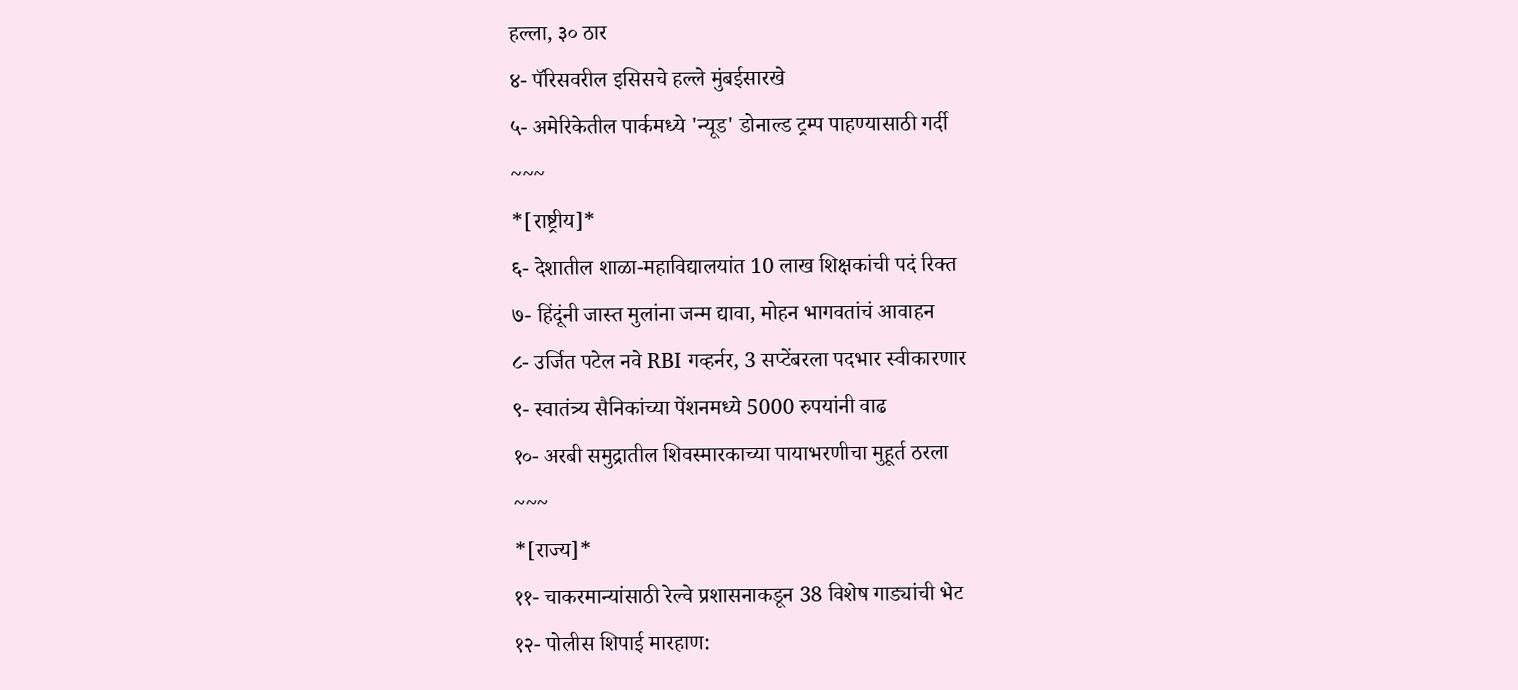हल्ला, ३० ठार
४- पॅरिसवरील इसिसचे हल्ले मुंबईसारखे
५- अमेरिकेतील पार्कमध्ये 'न्यूड' डोनाल्ड ट्रम्प पाहण्यासाठी गर्दी
~~~
*[राष्ट्रीय]*
६- देशातील शाळा-महाविद्यालयांत 10 लाख शिक्षकांची पदं रिक्त
७- हिंदूंनी जास्त मुलांना जन्म द्यावा, मोहन भागवतांचं आवाहन
८- उर्जित पटेल नवे RBI गव्हर्नर, 3 सप्टेंबरला पदभार स्वीकारणार
९- स्वातंत्र्य सैनिकांच्या पेंशनमध्ये 5000 रुपयांनी वाढ
१०- अरबी समुद्रातील शिवस्मारकाच्या पायाभरणीचा मुहूर्त ठरला
~~~
*[राज्य]*
११- चाकरमान्यांसाठी रेल्वे प्रशासनाकडून 38 विशेष गाड्यांची भेट
१२- पोलीस शिपाई मारहाण: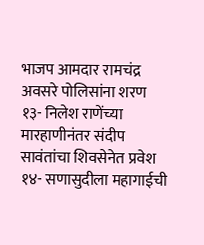भाजप आमदार रामचंद्र अवसरे पोलिसांना शरण
१३- निलेश राणेंच्या मारहाणीनंतर संदीप सावंतांचा शिवसेनेत प्रवेश
१४- सणासुदीला महागाईची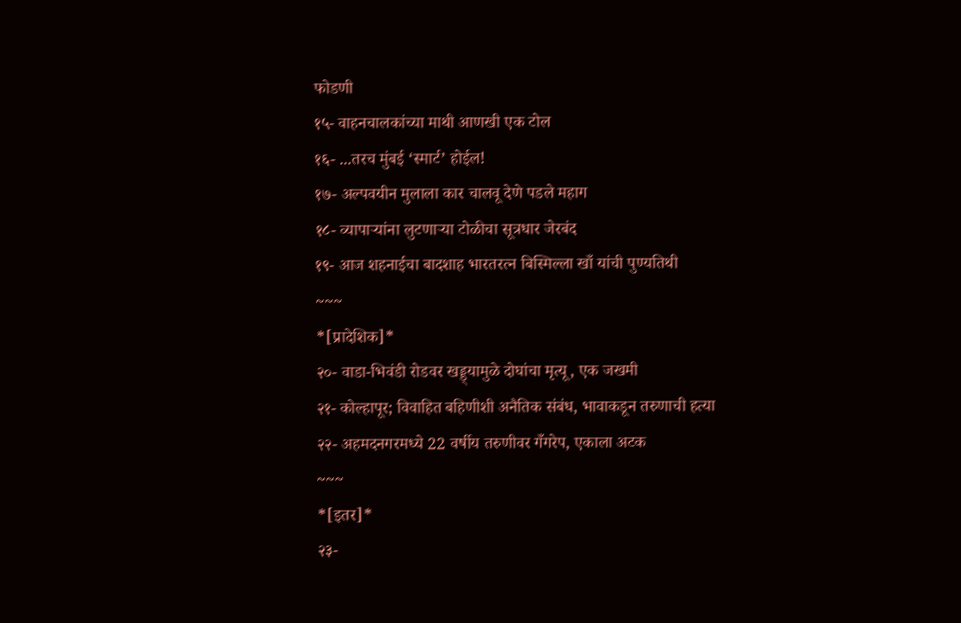फोडणी
१५- वाहनचालकांच्या माथी आणखी एक टोल
१६- ...तरच मुंबई ‘स्मार्ट’ होईल!
१७- अल्पवयीन मुलाला कार चालवू देणे पडले महाग
१८- व्यापाऱ्यांना लुटणाऱ्या टोळीचा सूत्रधार जेरबंद
१९- आज शहनाईचा बादशाह भारतरत्न बिस्मिल्ला खाँ यांची पुण्यतिथी
~~~
*[प्रादेशिक]*
२०- वाडा-भिवंडी रोडवर खड्ड्यामुळे दोघांचा मृत्यू, एक जखमी
२१- कोल्हापूर; विवाहित बहिणीशी अनैतिक संबंध, भावाकडून तरुणाची हत्या
२२- अहमदनगरमध्ये 22 वर्षीय तरुणीवर गँगरेप, एकाला अटक
~~~
*[इतर]*
२३-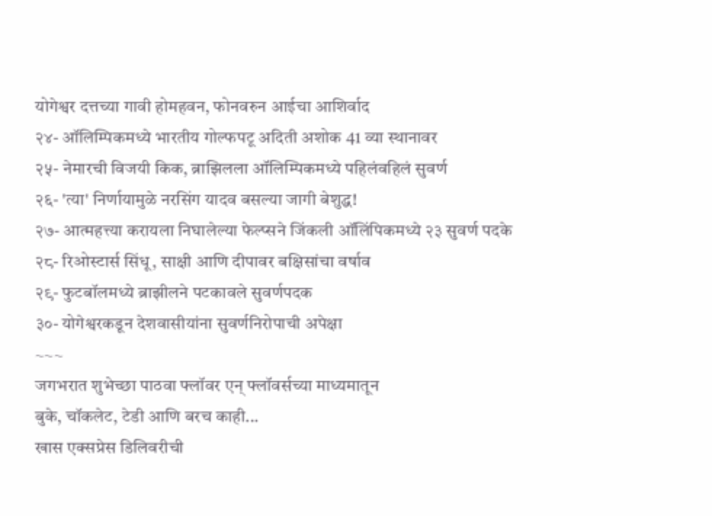योगेश्वर दत्तच्या गावी होमहवन, फोनवरुन आईचा आशिर्वाद
२४- ऑलिम्पिकमध्ये भारतीय गोल्फपटू अदिती अशोक 41 व्या स्थानावर
२५- नेमारची विजयी किक, ब्राझिलला ऑलिम्पिकमध्ये पहिलंवहिलं सुवर्ण
२६- 'त्या' निर्णायामुळे नरसिंग यादव बसल्या जागी बेशुद्ध!
२७- आत्महत्त्या करायला निघालेल्या फेल्प्सने जिंकली ऑलिंपिकमध्ये २३ सुवर्ण पदके
२८- रिओस्टार्स सिंधू, साक्षी आणि दीपावर बक्षिसांचा वर्षाव
२९- फुटबॉलमध्ये ब्राझीलने पटकावले सुवर्णपदक
३०- योगेश्वरकडून देशवासीयांना सुवर्णनिरोपाची अपेक्षा
~~~
जगभरात शुभेच्छा पाठवा फ्लॉवर एन् फ्लॉवर्सच्या माध्यमातून
बुके, चॉकलेट, टेडी आणि बरच काही...
खास एक्सप्रेस डिलिवरीची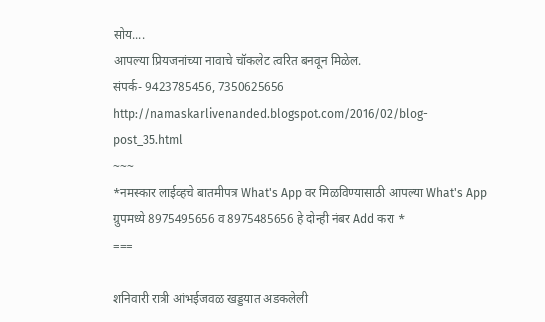सोय....
आपल्या प्रियजनांच्या नावाचे चॉकलेट त्वरित बनवून मिळेल.
संपर्क- 9423785456, 7350625656
http://namaskarlivenanded.blogspot.com/2016/02/blog-post_35.html
~~~
*नमस्कार लाईव्हचे बातमीपत्र What's App वर मिळविण्यासाठी आपल्या What's App ग्रुपमध्ये 8975495656 व 8975485656 हे दोन्ही नंबर Add करा *
===

शनिवारी रात्री आंभईजवळ खड्डयात अडकलेली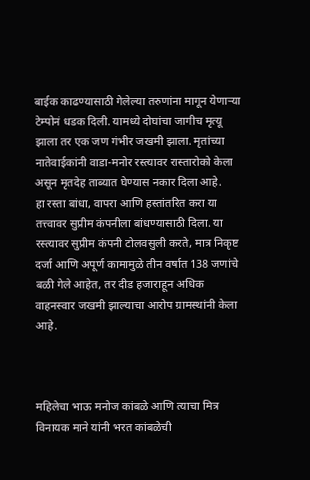बाईक काढण्यासाठी गेलेल्या तरुणांना मागून येणाऱ्या टेम्पोनं धडक दिली. यामध्ये दोघांचा जागीच मृत्यू झाला तर एक जण गंभीर जखमी झाला. मृतांच्या नातेवाईकांनी वाडा-मनोर रस्त्यावर रास्तारोको केला असून मृतदेह ताब्यात घेण्यास नकार दिला आहे.
हा रस्ता बांधा, वापरा आणि हस्तांतरित करा या तत्त्वावर सुप्रीम कंपनीला बांधण्यासाठी दिला. या रस्त्यावर सुप्रीम कंपनी टोलवसुली करते, मात्र निकृष्ट दर्जा आणि अपूर्ण कामामुळे तीन वर्षात 138 जणांचे बळी गेले आहेत, तर दीड हजाराहून अधिक वाहनस्वार जखमी झाल्याचा आरोप ग्रामस्थांनी केला आहे.



महिलेचा भाऊ मनोज कांबळे आणि त्याचा मित्र विनायक माने यांनी भरत कांबळेची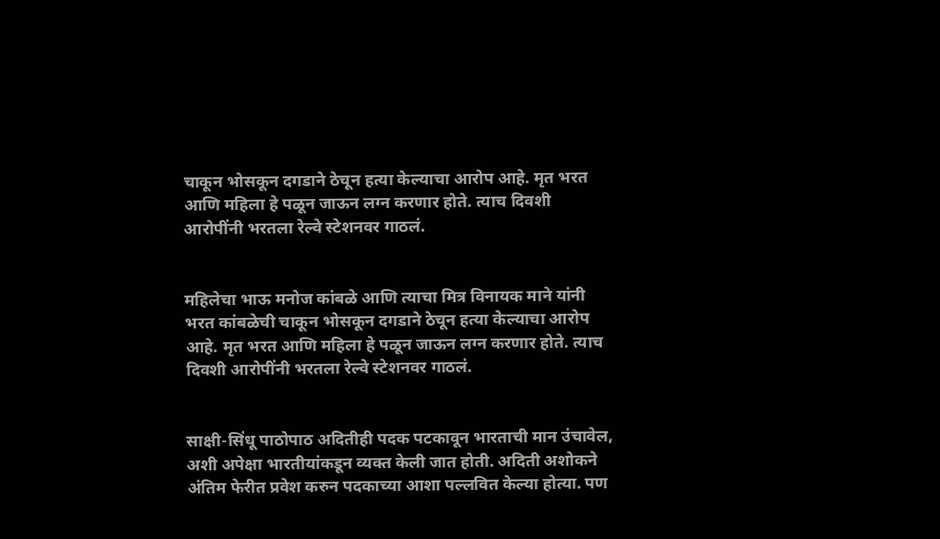चाकून भोसकून दगडाने ठेचून हत्या केल्याचा आरोप आहे. मृत भरत आणि महिला हे पळून जाऊन लग्न करणार होते. त्याच दिवशी आरोपींनी भरतला रेल्वे स्टेशनवर गाठलं.


महिलेचा भाऊ मनोज कांबळे आणि त्याचा मित्र विनायक माने यांनी भरत कांबळेची चाकून भोसकून दगडाने ठेचून हत्या केल्याचा आरोप आहे. मृत भरत आणि महिला हे पळून जाऊन लग्न करणार होते. त्याच दिवशी आरोपींनी भरतला रेल्वे स्टेशनवर गाठलं.


साक्षी-सिंधू पाठोपाठ अदितीही पदक पटकावून भारताची मान उंचावेल, अशी अपेक्षा भारतीयांकडून व्यक्त केली जात होती. अदिती अशोकने अंतिम फेरीत प्रवेश करुन पदकाच्या आशा पल्लवित केल्या होत्या. पण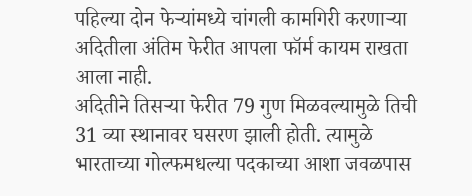पहिल्या दोन फेऱ्यांमध्ये चांगली कामगिरी करणाऱ्या अदितीला अंतिम फेरीत आपला फॉर्म कायम राखता आला नाही.
अदितीने तिसऱ्या फेरीत 79 गुण मिळवल्यामुळे तिची 31 व्या स्थानावर घसरण झाली होती. त्यामुळे भारताच्या गोल्फमधल्या पदकाच्या आशा जवळपास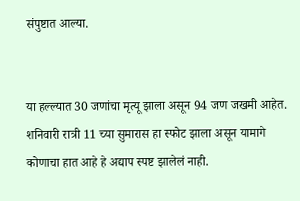संपुष्टात आल्या.


या हल्ल्यात 30 जणांचा मृत्यू झाला असून 94 जण जखमी आहेत. शनिवारी रात्री 11 च्या सुमारास हा स्फोट झाला असून यामागे कोणाचा हात आहे हे अद्याप स्पष्ट झालेलं नाही.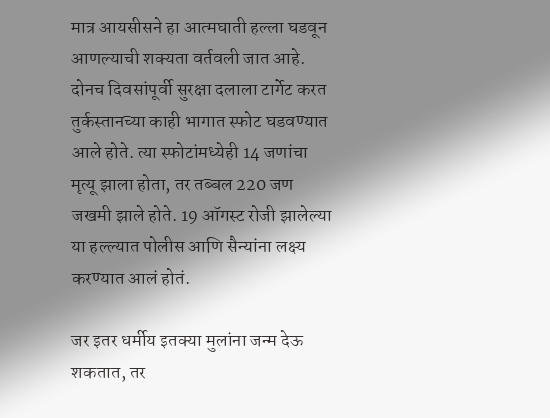मात्र आयसीसने हा आत्मघाती हल्ला घडवून आणल्याची शक्यता वर्तवली जात आहे.
दोनच दिवसांपूर्वी सुरक्षा दलाला टार्गेट करत तुर्कस्तानच्या काही भागात स्फोट घडवण्यात आले होते. त्या स्फोटांमध्येही 14 जणांचा मृत्यू झाला होता, तर तब्बल 220 जण जखमी झाले होते. 19 ऑगस्ट रोजी झालेल्या या हल्ल्यात पोलीस आणि सैन्यांना लक्ष्य करण्यात आलं होतं.

जर इतर धर्मीय इतक्या मुलांना जन्म देऊ शकतात, तर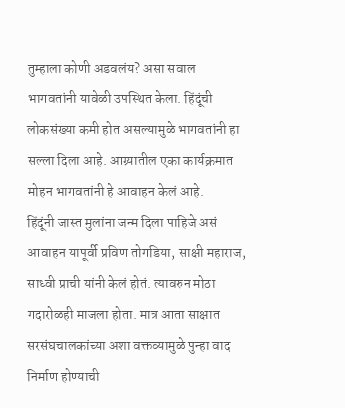तुम्हाला कोणी अडवलंय? असा सवाल भागवतांनी यावेळी उपस्थित केला. हिंदूंची लोकसंख्या कमी होत असल्यामुळे भागवतांनी हा सल्ला दिला आहे. आग्र्यातील एका कार्यक्रमात मोहन भागवतांनी हे आवाहन केलं आहे.
हिंदूंनी जास्त मुलांना जन्म दिला पाहिजे असं आवाहन यापूर्वी प्रविण तोगडिया, साक्षी महाराज, साध्वी प्राची यांनी केलं होतं. त्यावरुन मोठा गदारोळही माजला होता. मात्र आता साक्षात सरसंघचालकांच्या अशा वक्तव्यामुळे पुन्हा वाद निर्माण होण्याची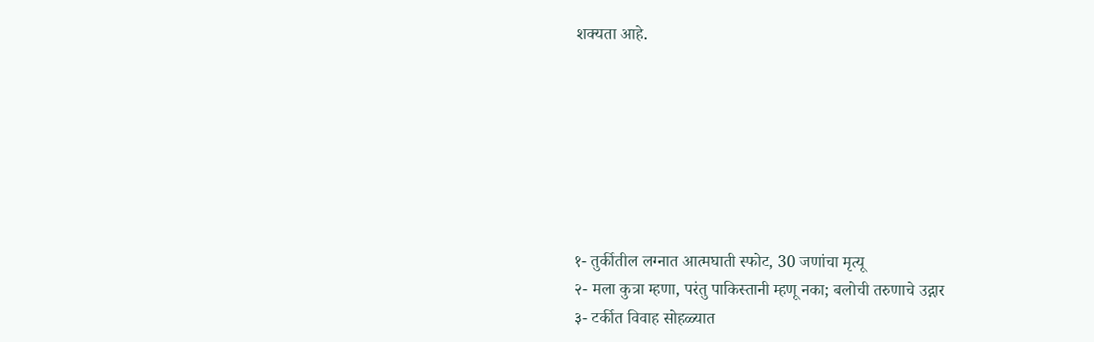शक्यता आहे.







१- तुर्कीतील लग्नात आत्मघाती स्फोट, 30 जणांचा मृत्यू
२- मला कुत्रा म्हणा, परंतु पाकिस्तानी म्हणू नका; बलोची तरुणाचे उद्गार
३- टर्कीत विवाह सोहळ्यात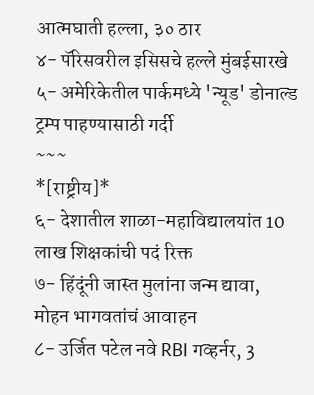आत्मघाती हल्ला, ३० ठार
४- पॅरिसवरील इसिसचे हल्ले मुंबईसारखे
५- अमेरिकेतील पार्कमध्ये 'न्यूड' डोनाल्ड ट्रम्प पाहण्यासाठी गर्दी
~~~
*[राष्ट्रीय]*
६- देशातील शाळा-महाविद्यालयांत 10 लाख शिक्षकांची पदं रिक्त
७- हिंदूंनी जास्त मुलांना जन्म द्यावा, मोहन भागवतांचं आवाहन
८- उर्जित पटेल नवे RBI गव्हर्नर, 3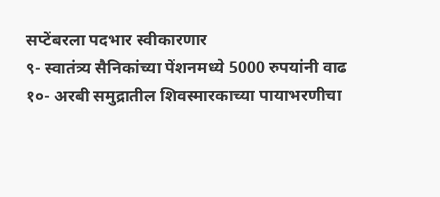सप्टेंबरला पदभार स्वीकारणार
९- स्वातंत्र्य सैनिकांच्या पेंशनमध्ये 5000 रुपयांनी वाढ
१०- अरबी समुद्रातील शिवस्मारकाच्या पायाभरणीचा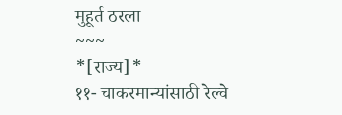मुहूर्त ठरला
~~~
*[राज्य]*
११- चाकरमान्यांसाठी रेल्वे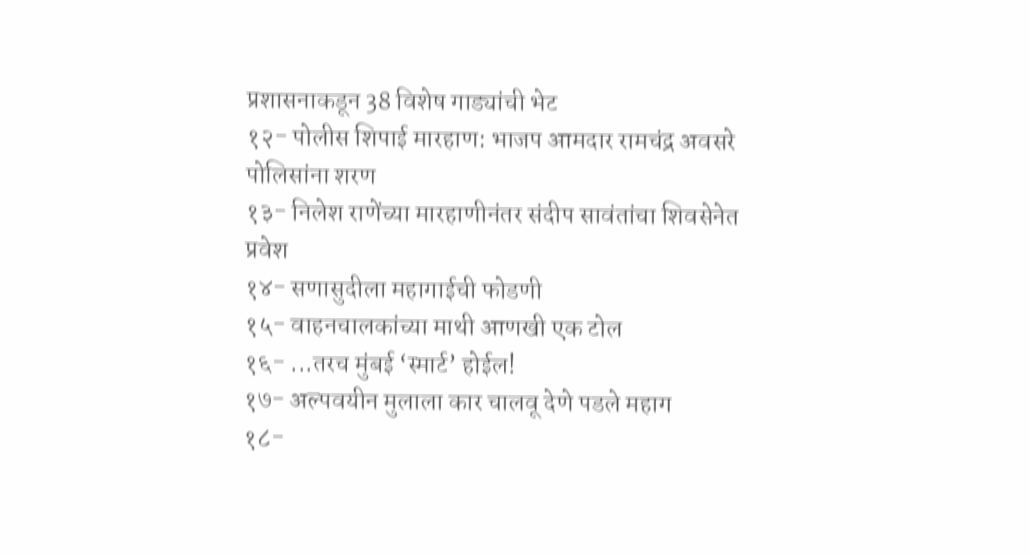प्रशासनाकडून 38 विशेष गाड्यांची भेट
१२- पोलीस शिपाई मारहाण: भाजप आमदार रामचंद्र अवसरे पोलिसांना शरण
१३- निलेश राणेंच्या मारहाणीनंतर संदीप सावंतांचा शिवसेनेत प्रवेश
१४- सणासुदीला महागाईची फोडणी
१५- वाहनचालकांच्या माथी आणखी एक टोल
१६- ...तरच मुंबई ‘स्मार्ट’ होईल!
१७- अल्पवयीन मुलाला कार चालवू देणे पडले महाग
१८-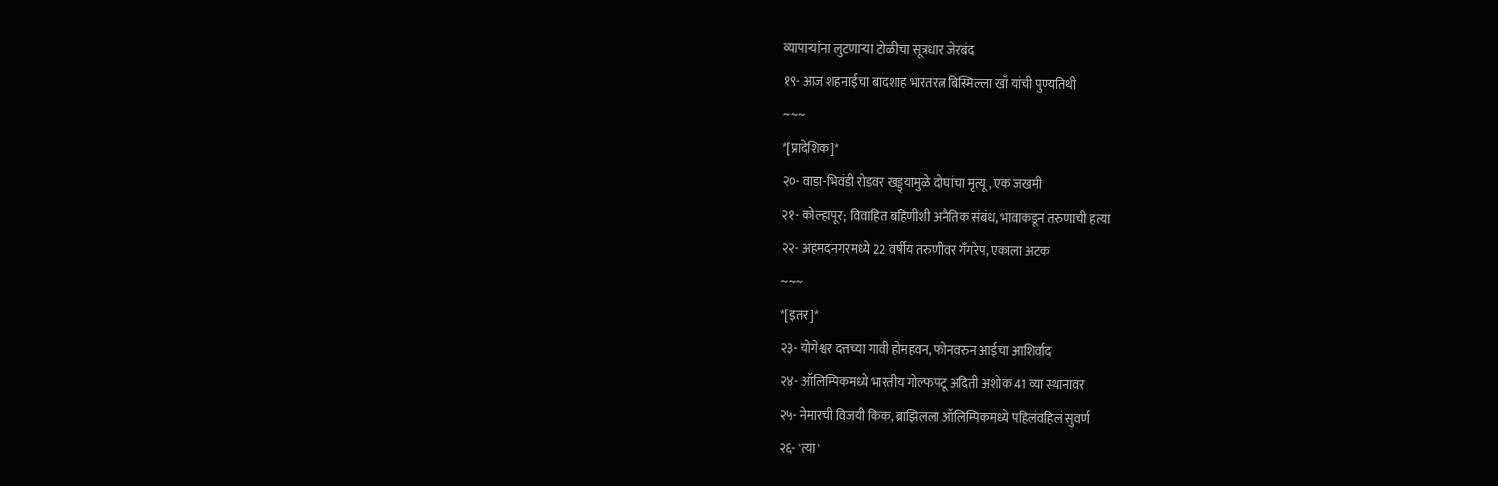व्यापाऱ्यांना लुटणाऱ्या टोळीचा सूत्रधार जेरबंद
१९- आज शहनाईचा बादशाह भारतरत्न बिस्मिल्ला खाँ यांची पुण्यतिथी
~~~
*[प्रादेशिक]*
२०- वाडा-भिवंडी रोडवर खड्ड्यामुळे दोघांचा मृत्यू, एक जखमी
२१- कोल्हापूर; विवाहित बहिणीशी अनैतिक संबंध, भावाकडून तरुणाची हत्या
२२- अहमदनगरमध्ये 22 वर्षीय तरुणीवर गँगरेप, एकाला अटक
~~~
*[इतर]*
२३- योगेश्वर दत्तच्या गावी होमहवन, फोनवरुन आईचा आशिर्वाद
२४- ऑलिम्पिकमध्ये भारतीय गोल्फपटू अदिती अशोक 41 व्या स्थानावर
२५- नेमारची विजयी किक, ब्राझिलला ऑलिम्पिकमध्ये पहिलंवहिलं सुवर्ण
२६- 'त्या'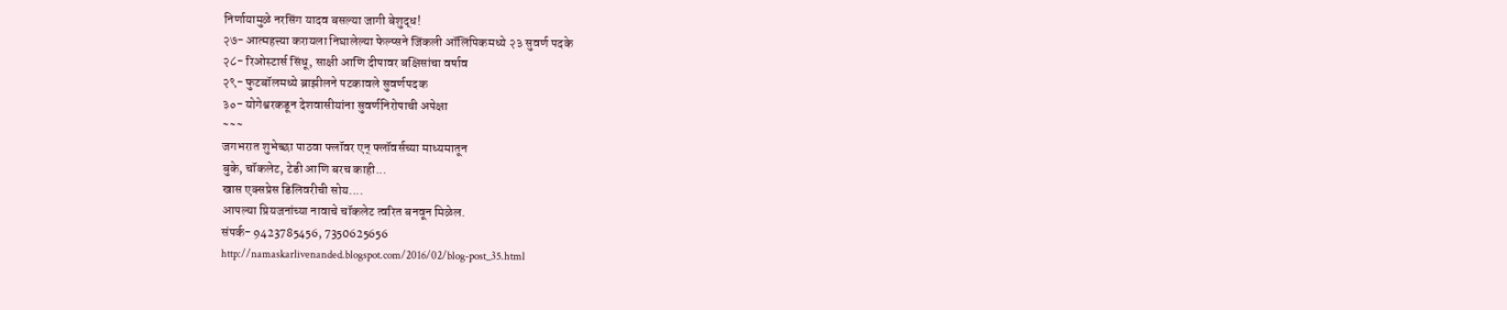निर्णायामुळे नरसिंग यादव बसल्या जागी बेशुद्ध!
२७- आत्महत्त्या करायला निघालेल्या फेल्प्सने जिंकली ऑलिंपिकमध्ये २३ सुवर्ण पदके
२८- रिओस्टार्स सिंधू, साक्षी आणि दीपावर बक्षिसांचा वर्षाव
२९- फुटबॉलमध्ये ब्राझीलने पटकावले सुवर्णपदक
३०- योगेश्वरकडून देशवासीयांना सुवर्णनिरोपाची अपेक्षा
~~~
जगभरात शुभेच्छा पाठवा फ्लॉवर एन् फ्लॉवर्सच्या माध्यमातून
बुके, चॉकलेट, टेडी आणि बरच काही...
खास एक्सप्रेस डिलिवरीची सोय....
आपल्या प्रियजनांच्या नावाचे चॉकलेट त्वरित बनवून मिळेल.
संपर्क- 9423785456, 7350625656
http://namaskarlivenanded.blogspot.com/2016/02/blog-post_35.html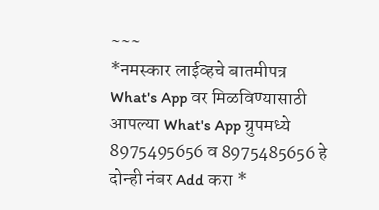~~~
*नमस्कार लाईव्हचे बातमीपत्र What's App वर मिळविण्यासाठी आपल्या What's App ग्रुपमध्ये 8975495656 व 8975485656 हे दोन्ही नंबर Add करा *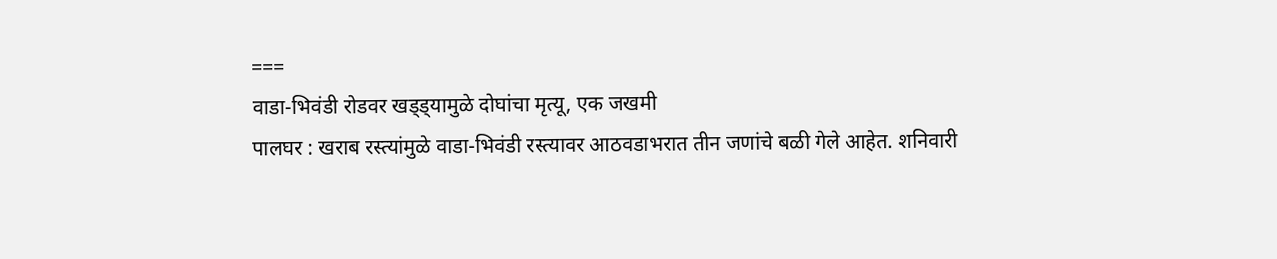===
वाडा-भिवंडी रोडवर खड्ड्यामुळे दोघांचा मृत्यू, एक जखमी
पालघर : खराब रस्त्यांमुळे वाडा-भिवंडी रस्त्यावर आठवडाभरात तीन जणांचे बळी गेले आहेत. शनिवारी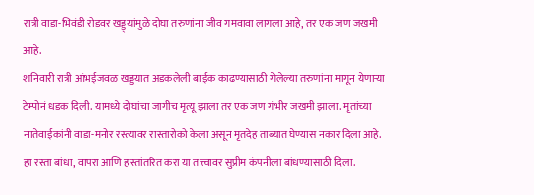रात्री वाडा-भिवंडी रोडवर खड्ड्यांमुळे दोघा तरुणांना जीव गमवावा लागला आहे, तर एक जण जखमी आहे.
शनिवारी रात्री आंभईजवळ खड्डयात अडकलेली बाईक काढण्यासाठी गेलेल्या तरुणांना मागून येणाऱ्या टेम्पोनं धडक दिली. यामध्ये दोघांचा जागीच मृत्यू झाला तर एक जण गंभीर जखमी झाला. मृतांच्या नातेवाईकांनी वाडा-मनोर रस्त्यावर रास्तारोको केला असून मृतदेह ताब्यात घेण्यास नकार दिला आहे.
हा रस्ता बांधा, वापरा आणि हस्तांतरित करा या तत्त्वावर सुप्रीम कंपनीला बांधण्यासाठी दिला.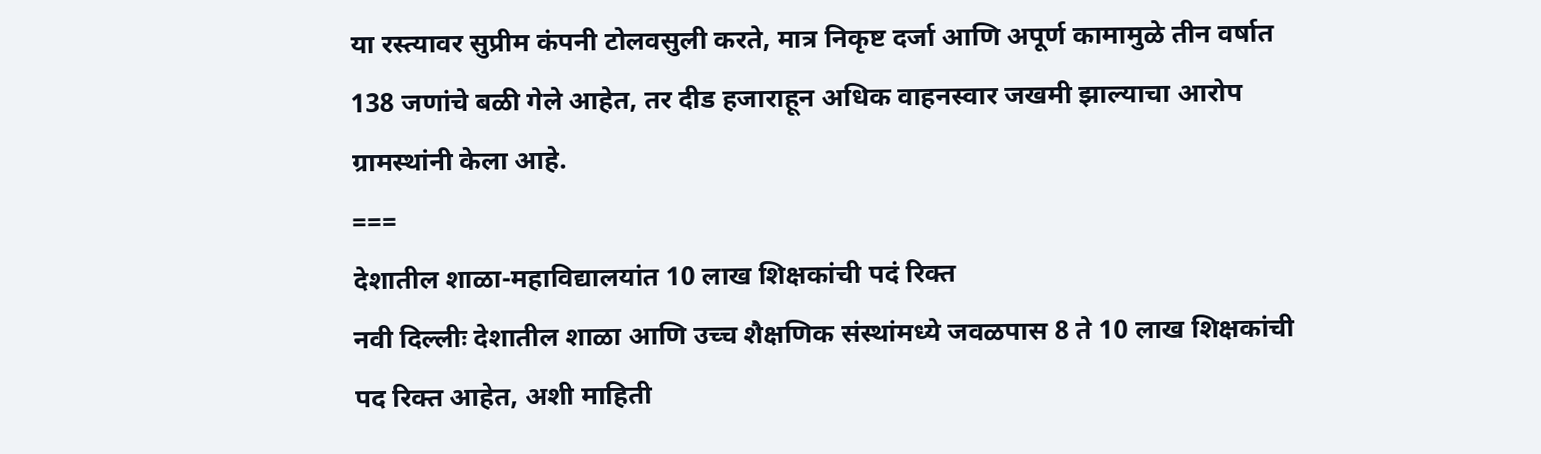या रस्त्यावर सुप्रीम कंपनी टोलवसुली करते, मात्र निकृष्ट दर्जा आणि अपूर्ण कामामुळे तीन वर्षात 138 जणांचे बळी गेले आहेत, तर दीड हजाराहून अधिक वाहनस्वार जखमी झाल्याचा आरोप ग्रामस्थांनी केला आहे.
===
देशातील शाळा-महाविद्यालयांत 10 लाख शिक्षकांची पदं रिक्त
नवी दिल्लीः देशातील शाळा आणि उच्च शैक्षणिक संस्थांमध्ये जवळपास 8 ते 10 लाख शिक्षकांची पद रिक्त आहेत, अशी माहिती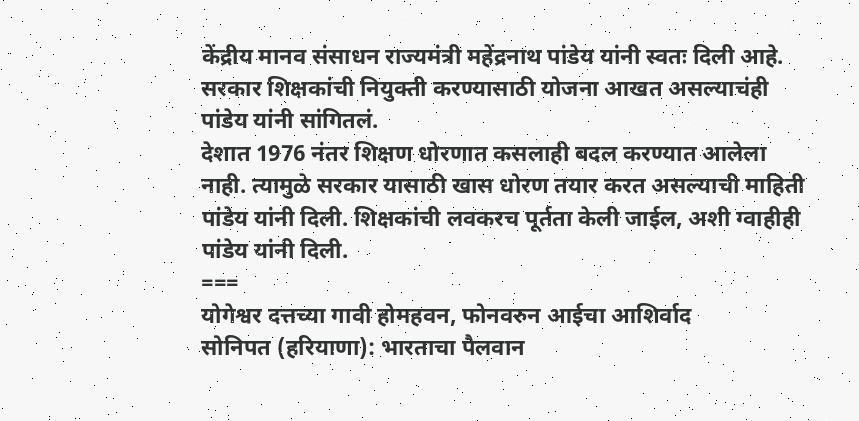केंद्रीय मानव संसाधन राज्यमंत्री महेंद्रनाथ पांडेय यांनी स्वतः दिली आहे. सरकार शिक्षकांची नियुक्ती करण्यासाठी योजना आखत असल्याचंही पांडेय यांनी सांगितलं.
देशात 1976 नंतर शिक्षण धोरणात कसलाही बदल करण्यात आलेला नाही. त्यामुळे सरकार यासाठी खास धोरण तयार करत असल्याची माहिती पांडेय यांनी दिली. शिक्षकांची लवकरच पूर्तता केली जाईल, अशी ग्वाहीही पांडेय यांनी दिली.
===
योगेश्वर दत्तच्या गावी होमहवन, फोनवरुन आईचा आशिर्वाद
सोनिपत (हरियाणा): भारताचा पैलवान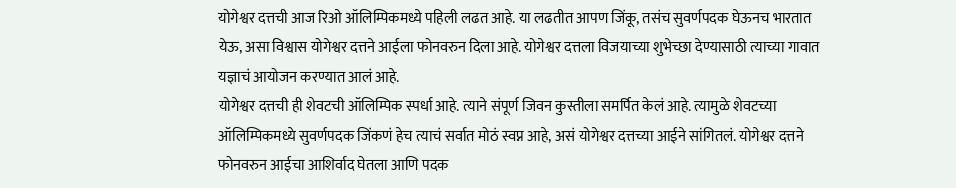योगेश्वर दत्तची आज रिओ ऑलिम्पिकमध्ये पहिली लढत आहे. या लढतीत आपण जिंकू, तसंच सुवर्णपदक घेऊनच भारतात येऊ, असा विश्वास योगेश्वर दत्तने आईला फोनवरुन दिला आहे. योगेश्वर दत्तला विजयाच्या शुभेच्छा देण्यासाठी त्याच्या गावात यज्ञाचं आयोजन करण्यात आलं आहे.
योगेश्वर दत्तची ही शेवटची ऑलिम्पिक स्पर्धा आहे. त्याने संपूर्ण जिवन कुस्तीला समर्पित केलं आहे. त्यामुळे शेवटच्या ऑलिम्पिकमध्ये सुवर्णपदक जिंकणं हेच त्याचं सर्वात मोठं स्वप्न आहे, असं योगेश्वर दत्तच्या आईने सांगितलं. योगेश्वर दत्तने फोनवरुन आईचा आशिर्वाद घेतला आणि पदक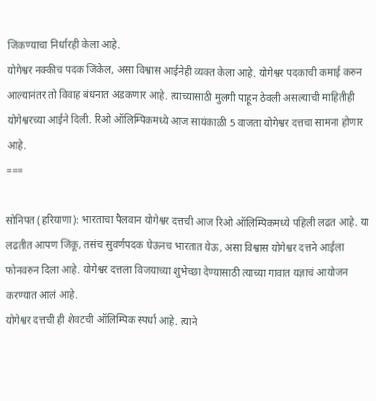जिंकण्याचा निर्धारही केला आहे.
योगेश्वर नक्कीच पदक जिंकेल, असा विश्वास आईनेही व्यक्त केला आहे. योगेश्वर पदकाची कमाई करुन आल्यानंतर तो विवाह बंधनात अडकणार आहे. त्याच्यासाठी मुलगी पाहून ठेवली असल्याची माहितीही योगेश्वरच्या आईने दिली. रिओ ऑलिम्पिकमध्ये आज सायंकाळी 5 वाजता योगेश्वर दत्तचा सामना होणार आहे.
===

सोनिपत (हरियाणा): भारताचा पैलवान योगेश्वर दत्तची आज रिओ ऑलिम्पिकमध्ये पहिली लढत आहे. या लढतीत आपण जिंकू, तसंच सुवर्णपदक घेऊनच भारतात येऊ, असा विश्वास योगेश्वर दत्तने आईला फोनवरुन दिला आहे. योगेश्वर दत्तला विजयाच्या शुभेच्छा देण्यासाठी त्याच्या गावात यज्ञाचं आयोजन करण्यात आलं आहे.
योगेश्वर दत्तची ही शेवटची ऑलिम्पिक स्पर्धा आहे. त्याने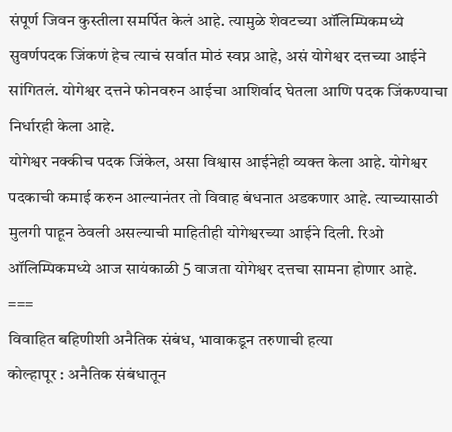संपूर्ण जिवन कुस्तीला समर्पित केलं आहे. त्यामुळे शेवटच्या ऑलिम्पिकमध्ये सुवर्णपदक जिंकणं हेच त्याचं सर्वात मोठं स्वप्न आहे, असं योगेश्वर दत्तच्या आईने सांगितलं. योगेश्वर दत्तने फोनवरुन आईचा आशिर्वाद घेतला आणि पदक जिंकण्याचा निर्धारही केला आहे.
योगेश्वर नक्कीच पदक जिंकेल, असा विश्वास आईनेही व्यक्त केला आहे. योगेश्वर पदकाची कमाई करुन आल्यानंतर तो विवाह बंधनात अडकणार आहे. त्याच्यासाठी मुलगी पाहून ठेवली असल्याची माहितीही योगेश्वरच्या आईने दिली. रिओ ऑलिम्पिकमध्ये आज सायंकाळी 5 वाजता योगेश्वर दत्तचा सामना होणार आहे.
===
विवाहित बहिणीशी अनैतिक संबंध, भावाकडून तरुणाची हत्या
कोल्हापूर : अनैतिक संबंधातून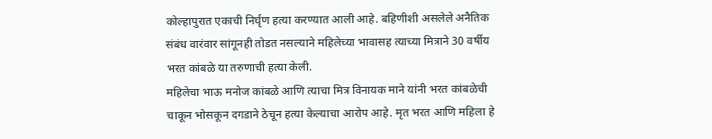कोल्हापुरात एकाची निर्घृण हत्या करण्यात आली आहे. बहिणीशी असलेले अनैतिक संबंध वारंवार सांगूनही तोडत नसल्याने महिलेच्या भावासह त्याच्या मित्राने 30 वर्षीय भरत कांबळे या तरुणाची हत्या केली.
महिलेचा भाऊ मनोज कांबळे आणि त्याचा मित्र विनायक माने यांनी भरत कांबळेची चाकून भोसकून दगडाने ठेचून हत्या केल्याचा आरोप आहे. मृत भरत आणि महिला हे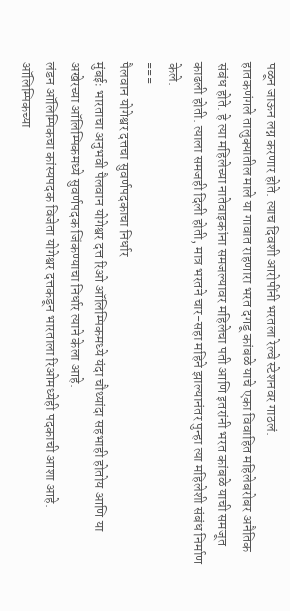पळून जाऊन लग्न करणार होते. त्याच दिवशी आरोपींनी भरतला रेल्वे स्टेशनवर गाठलं.
हातकणंगले तालुक्यातील माले या गावात राहणारा भरत दगडू कांबळे याचे एका विवाहित महिलेबरोबर अनैतिक संबंध होते. हे त्या महिलेच्या नातेवाइकांना समजल्यावर महिलेचा पती आणि इतरांनी भरत कांबळे याची समजूत काढली होती. त्याला समजही दिली होती, मात्र भरतने चार-सहा महिने झाल्यानंतर पुन्हा त्या महिलेशी संबंध निर्माण केले.
===
पैलवान योगेश्वर दत्तचा सुवर्णपदकाचा निर्धार
मुंबईः भारताचा अनुभवी पैलवान योगेश्वर दत्त रिओ ऑलिम्पिकमध्ये यंदा चौथ्यांदा सहभाही होतोय आणि या अखेरच्या ऑलिम्पिकमध्ये सुवर्णपदक जिंकण्याचा निर्धार त्याने केला आहे.
लंडन ऑलिम्पिकचा कांस्यपदक विजेता योगेश्वर दत्तकडून भारताला रिओमध्येही पदकाची आशा आहे. ऑलिम्पिकच्या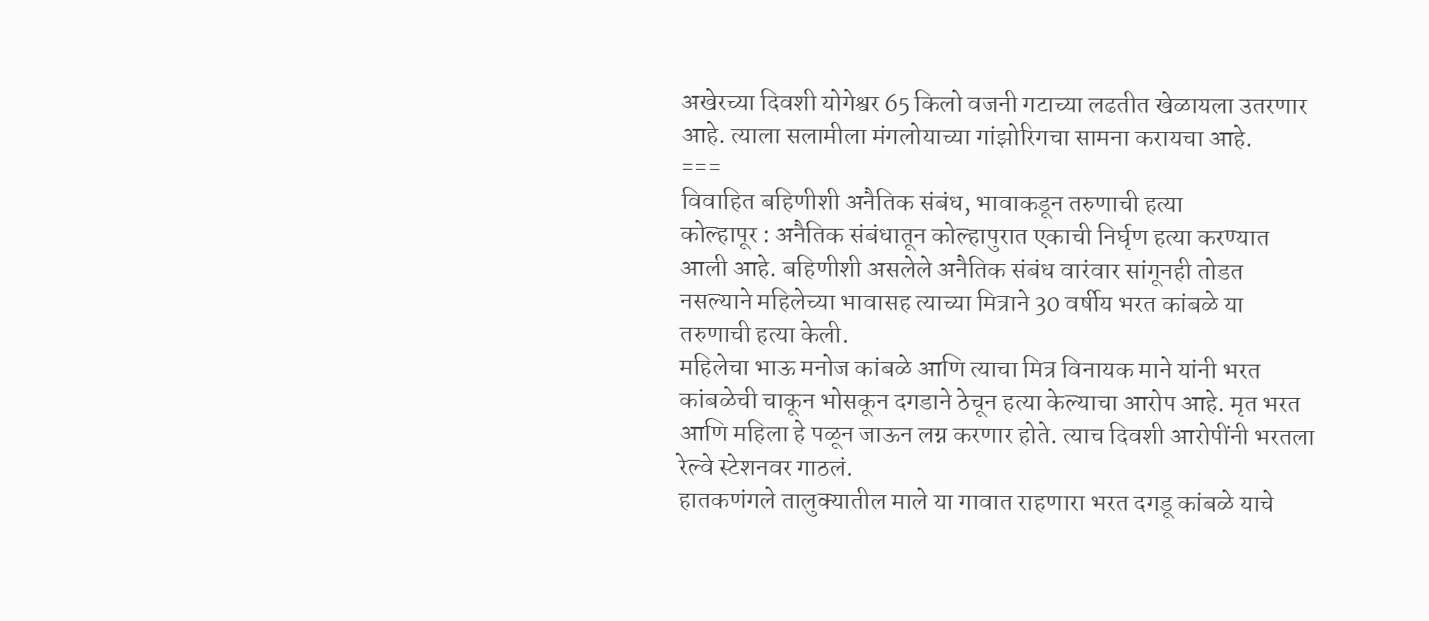अखेरच्या दिवशी योगेश्वर 65 किलो वजनी गटाच्या लढतीत खेळायला उतरणार आहे. त्याला सलामीला मंगलोयाच्या गांझोरिगचा सामना करायचा आहे.
===
विवाहित बहिणीशी अनैतिक संबंध, भावाकडून तरुणाची हत्या
कोल्हापूर : अनैतिक संबंधातून कोल्हापुरात एकाची निर्घृण हत्या करण्यात आली आहे. बहिणीशी असलेले अनैतिक संबंध वारंवार सांगूनही तोडत नसल्याने महिलेच्या भावासह त्याच्या मित्राने 30 वर्षीय भरत कांबळे या तरुणाची हत्या केली.
महिलेचा भाऊ मनोज कांबळे आणि त्याचा मित्र विनायक माने यांनी भरत कांबळेची चाकून भोसकून दगडाने ठेचून हत्या केल्याचा आरोप आहे. मृत भरत आणि महिला हे पळून जाऊन लग्न करणार होते. त्याच दिवशी आरोपींनी भरतला रेल्वे स्टेशनवर गाठलं.
हातकणंगले तालुक्यातील माले या गावात राहणारा भरत दगडू कांबळे याचे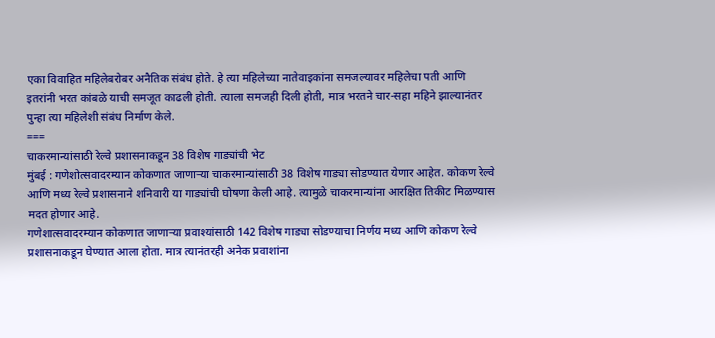एका विवाहित महिलेबरोबर अनैतिक संबंध होते. हे त्या महिलेच्या नातेवाइकांना समजल्यावर महिलेचा पती आणि इतरांनी भरत कांबळे याची समजूत काढली होती. त्याला समजही दिली होती, मात्र भरतने चार-सहा महिने झाल्यानंतर पुन्हा त्या महिलेशी संबंध निर्माण केले.
===
चाकरमान्यांसाठी रेल्वे प्रशासनाकडून 38 विशेष गाड्यांची भेट
मुंबई : गणेशोत्सवादरम्यान कोकणात जाणाऱ्या चाकरमान्यांसाठी 38 विशेष गाड्या सोडण्यात येणार आहेत. कोकण रेल्वे आणि मध्य रेल्वे प्रशासनाने शनिवारी या गाड्यांची घोषणा केली आहे. त्यामुळे चाकरमान्यांना आरक्षित तिकीट मिळण्यास मदत होणार आहे.
गणेशात्सवादरम्यान कोकणात जाणाऱ्या प्रवाश्यांसाठी 142 विशेष गाड्या सोडण्याचा निर्णय मध्य आणि कोकण रेल्वे प्रशासनाकडून घेण्यात आला होता. मात्र त्यानंतरही अनेक प्रवाशांना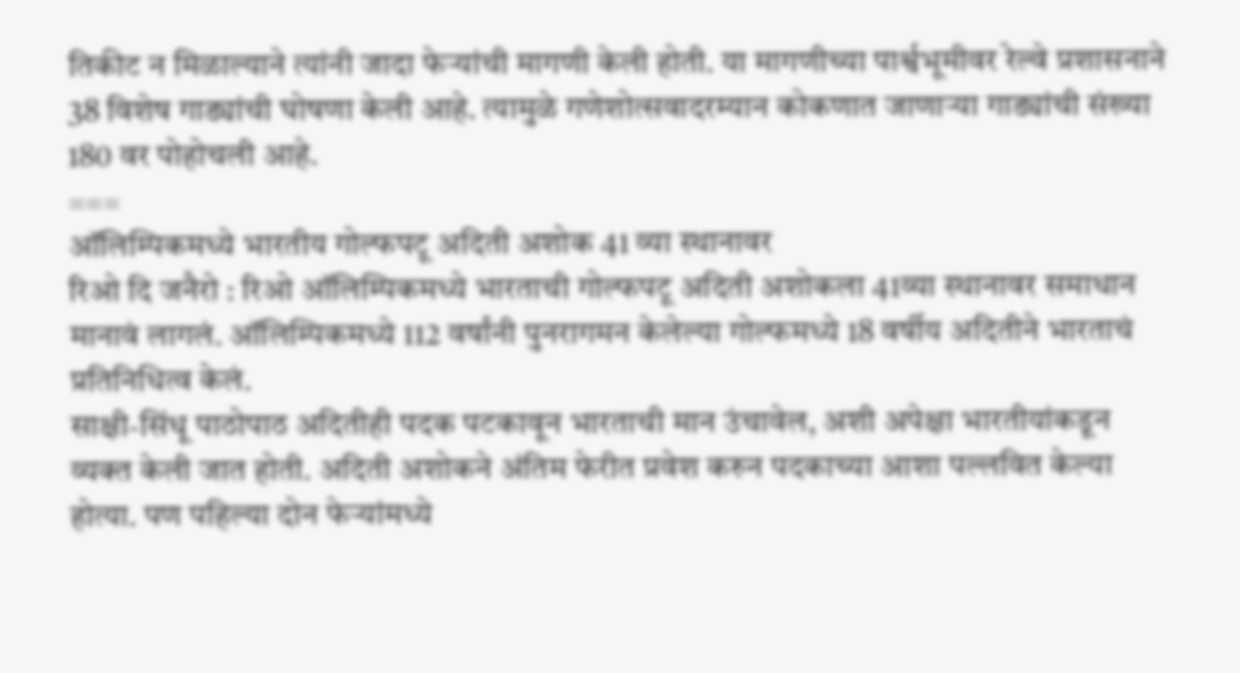तिकीट न मिळाल्याने त्यांनी जादा फेऱ्यांची मागणी केली होती. या मागणीच्या पार्श्वभूमीवर रेल्वे प्रशासनाने 38 विशेष गाड्यांची घोषणा केली आहे. त्यामुळे गणेशोत्सवादरम्यान कोकणात जाणाऱ्या गाड्यांची संख्या 180 वर पोहोचली आहे.
===
ऑलिम्पिकमध्ये भारतीय गोल्फपटू अदिती अशोक 41 व्या स्थानावर
रिओ दि जनैरो : रिओ ऑलिम्पिकमध्ये भारताची गोल्फपटू अदिती अशोकला 41व्या स्थानावर समाधान मानावं लागलं. ऑलिम्पिकमध्ये 112 वर्षांनी पुनरागमन केलेल्या गोल्फमध्ये 18 वर्षीय अदितीने भारताचं प्रतिनिधित्व केलं.
साक्षी-सिंधू पाठोपाठ अदितीही पदक पटकावून भारताची मान उंचावेल, अशी अपेक्षा भारतीयांकडून व्यक्त केली जात होती. अदिती अशोकने अंतिम फेरीत प्रवेश करुन पदकाच्या आशा पल्लवित केल्या होत्या. पण पहिल्या दोन फेऱ्यांमध्ये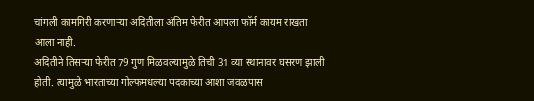चांगली कामगिरी करणाऱ्या अदितीला अंतिम फेरीत आपला फॉर्म कायम राखता आला नाही.
अदितीने तिसऱ्या फेरीत 79 गुण मिळवल्यामुळे तिची 31 व्या स्थानावर घसरण झाली होती. त्यामुळे भारताच्या गोल्फमधल्या पदकाच्या आशा जवळपास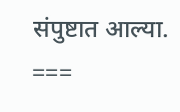संपुष्टात आल्या.
===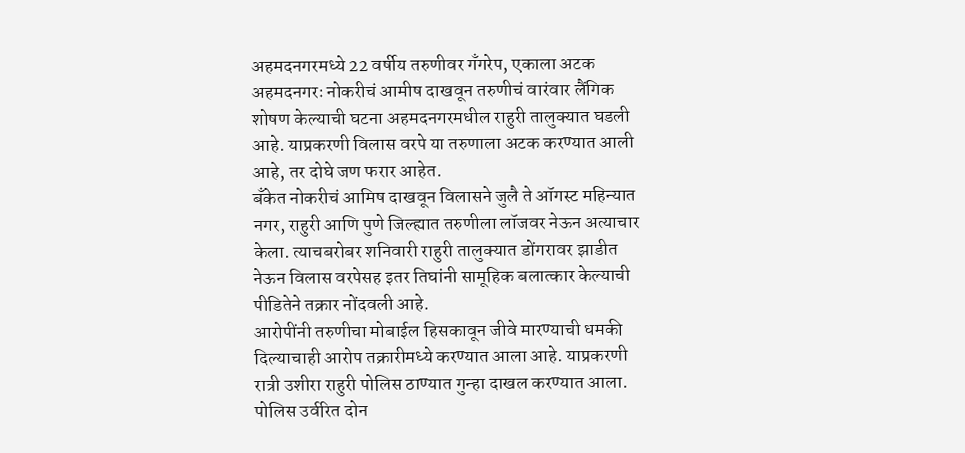अहमदनगरमध्ये 22 वर्षीय तरुणीवर गँगरेप, एकाला अटक
अहमदनगरः नोकरीचं आमीष दाखवून तरुणीचं वारंवार लैंगिक शोषण केल्याची घटना अहमदनगरमधील राहुरी तालुक्यात घडली आहे. याप्रकरणी विलास वरपे या तरुणाला अटक करण्यात आली आहे, तर दोघे जण फरार आहेत.
बँकेत नोकरीचं आमिष दाखवून विलासने जुलै ते ऑगस्ट महिन्यात नगर, राहुरी आणि पुणे जिल्ह्यात तरुणीला लॉजवर नेऊन अत्याचार केला. त्याचबरोबर शनिवारी राहुरी तालुक्यात डोंगरावर झाडीत नेऊन विलास वरपेसह इतर तिघांनी सामूहिक बलात्कार केल्याची पीडितेने तक्रार नोंदवली आहे.
आरोपींनी तरुणीचा मोबाईल हिसकावून जीवे मारण्याची धमकी दिल्याचाही आरोप तक्रारीमध्ये करण्यात आला आहे. याप्रकरणी रात्री उशीरा राहुरी पोलिस ठाण्यात गुन्हा दाखल करण्यात आला. पोलिस उर्वरित दोन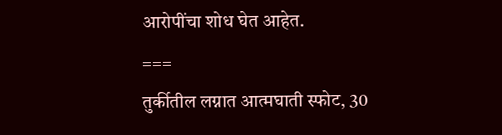आरोपींचा शोध घेत आहेत.
===
तुर्कीतील लग्नात आत्मघाती स्फोट, 30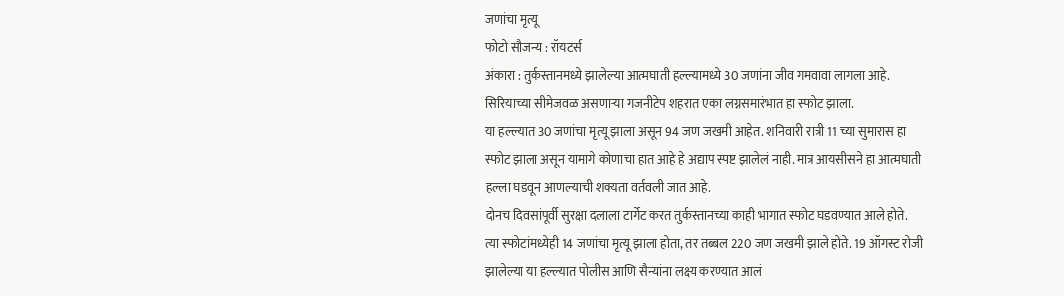जणांचा मृत्यू
फोटो सौजन्य : रॉयटर्स
अंकारा : तुर्कस्तानमध्ये झालेल्या आत्मघाती हल्ल्यामध्ये 30 जणांना जीव गमवावा लागला आहे. सिरियाच्या सीमेजवळ असणाऱ्या गजनीटेप शहरात एका लग्नसमारंभात हा स्फोट झाला.
या हल्ल्यात 30 जणांचा मृत्यू झाला असून 94 जण जखमी आहेत. शनिवारी रात्री 11 च्या सुमारास हा स्फोट झाला असून यामागे कोणाचा हात आहे हे अद्याप स्पष्ट झालेलं नाही. मात्र आयसीसने हा आत्मघाती हल्ला घडवून आणल्याची शक्यता वर्तवली जात आहे.
दोनच दिवसांपूर्वी सुरक्षा दलाला टार्गेट करत तुर्कस्तानच्या काही भागात स्फोट घडवण्यात आले होते. त्या स्फोटांमध्येही 14 जणांचा मृत्यू झाला होता, तर तब्बल 220 जण जखमी झाले होते. 19 ऑगस्ट रोजी झालेल्या या हल्ल्यात पोलीस आणि सैन्यांना लक्ष्य करण्यात आलं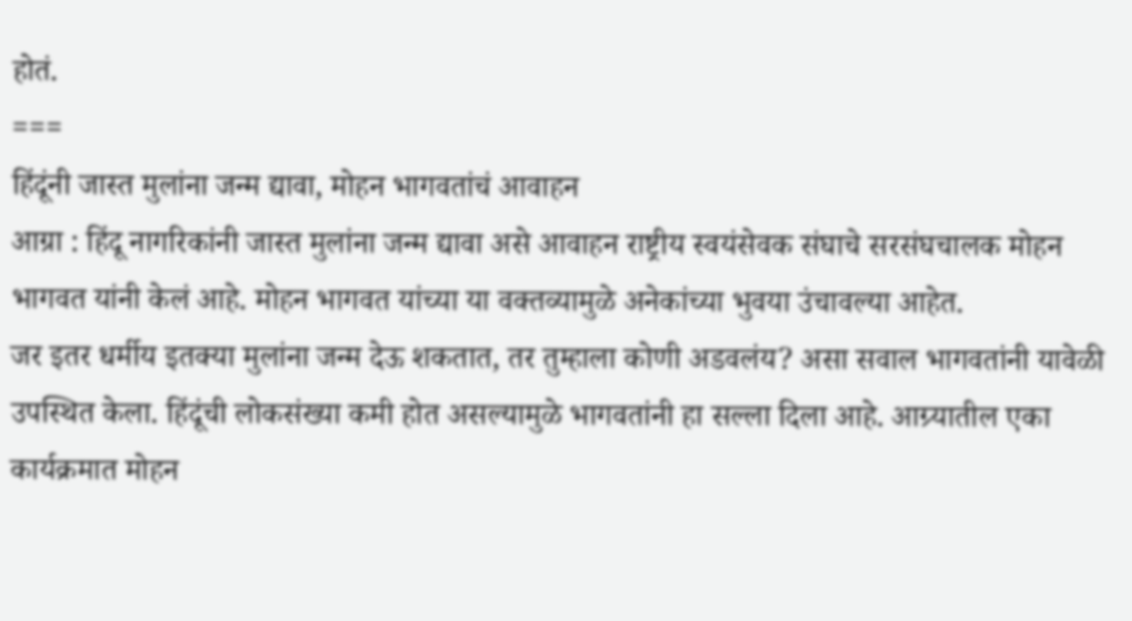होतं.
===
हिंदूंनी जास्त मुलांना जन्म द्यावा, मोहन भागवतांचं आवाहन
आग्रा : हिंदू नागरिकांनी जास्त मुलांना जन्म द्यावा असे आवाहन राष्ट्रीय स्वयंसेवक संघाचे सरसंघचालक मोहन भागवत यांनी केलं आहे. मोहन भागवत यांच्या या वक्तव्यामुळे अनेकांच्या भुवया उंचावल्या आहेत.
जर इतर धर्मीय इतक्या मुलांना जन्म देऊ शकतात, तर तुम्हाला कोणी अडवलंय? असा सवाल भागवतांनी यावेळी उपस्थित केला. हिंदूंची लोकसंख्या कमी होत असल्यामुळे भागवतांनी हा सल्ला दिला आहे. आग्र्यातील एका कार्यक्रमात मोहन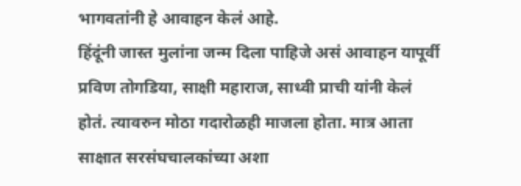भागवतांनी हे आवाहन केलं आहे.
हिंदूंनी जास्त मुलांना जन्म दिला पाहिजे असं आवाहन यापूर्वी प्रविण तोगडिया, साक्षी महाराज, साध्वी प्राची यांनी केलं होतं. त्यावरुन मोठा गदारोळही माजला होता. मात्र आता साक्षात सरसंघचालकांच्या अशा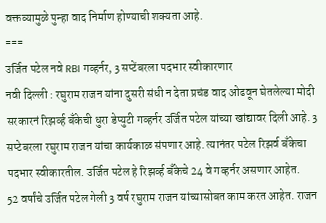वक्तव्यामुळे पुन्हा वाद निर्माण होण्याची शक्यता आहे.
===
उर्जित पटेल नवे RBI गव्हर्नर, 3 सप्टेंबरला पदभार स्वीकारणार
नवी दिल्ली : रघुराम राजन यांना दुसरी संधी न देता प्रचंड वाद ओढवून घेतलेल्या मोदी सरकारनं रिझर्व्ह बँकेची धुरा डेप्युटी गव्हर्नर उर्जित पटेल यांच्या खांद्यावर दिली आहे. 3 सप्टेबरला रघुराम राजन यांचा कार्यकाळ संपणार आहे. त्यानंतर पटेल रिझर्व बँकेचा पदभार स्वीकारतील. उर्जित पटेल हे रिझर्व्ह बँकेचे 24 वे गव्हर्नर असणार आहेत.
52 वर्षांचे उर्जित पटेल गेली 3 वर्ष रघुराम राजन यांच्यासोबत काम करत आहेत. राजन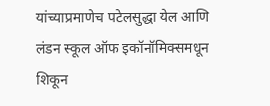यांच्याप्रमाणेच पटेलसुद्धा येल आणि लंडन स्कूल ऑफ इकॉनॉमिक्समधून शिकून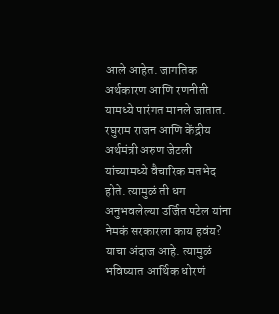आले आहेत. जागतिक अर्थकारण आणि रणनीती यामध्ये पारंगत मानले जातात.
रघुराम राजन आणि केंद्रीय अर्थमंत्री अरुण जेटली यांच्यामध्ये वैचारिक मतभेद होते. त्यामुळं ती धग अनुभवलेल्या उर्जित पटेल यांना नेमकं सरकारला काय हवंय? याचा अंदाज आहे. त्यामुळं भविष्यात आर्थिक धोरणं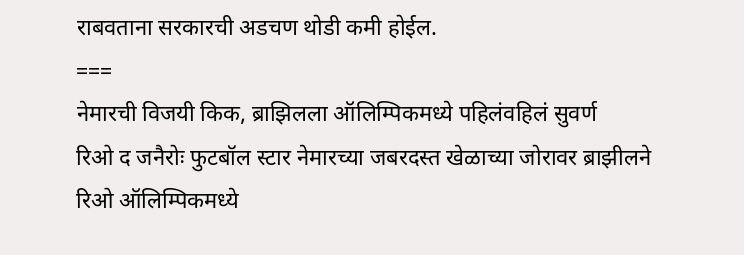राबवताना सरकारची अडचण थोडी कमी होईल.
===
नेमारची विजयी किक, ब्राझिलला ऑलिम्पिकमध्ये पहिलंवहिलं सुवर्ण
रिओ द जनैरोः फुटबॉल स्टार नेमारच्या जबरदस्त खेळाच्या जोरावर ब्राझीलने रिओ ऑलिम्पिकमध्ये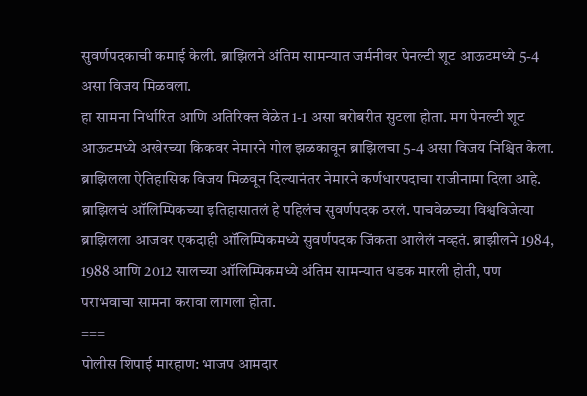सुवर्णपदकाची कमाई केली. ब्राझिलने अंतिम सामन्यात जर्मनीवर पेनल्टी शूट आऊटमध्ये 5-4 असा विजय मिळवला.
हा सामना निर्धारित आणि अतिरिक्त वेळेत 1-1 असा बरोबरीत सुटला होता. मग पेनल्टी शूट आऊटमध्ये अखेरच्या किकवर नेमारने गोल झळकावून ब्राझिलचा 5-4 असा विजय निश्चित केला. ब्राझिलला ऐतिहासिक विजय मिळवून दिल्यानंतर नेमारने कर्णधारपदाचा राजीनामा दिला आहे.
ब्राझिलचं ऑलिम्पिकच्या इतिहासातलं हे पहिलंच सुवर्णपदक ठरलं. पाचवेळच्या विश्वविजेत्या ब्राझिलला आजवर एकदाही ऑलिम्पिकमध्ये सुवर्णपदक जिंकता आलेलं नव्हतं. ब्राझीलने 1984, 1988 आणि 2012 सालच्या ऑलिम्पिकमध्ये अंतिम सामन्यात धडक मारली होती, पण पराभवाचा सामना करावा लागला होता.
===
पोलीस शिपाई मारहाण: भाजप आमदार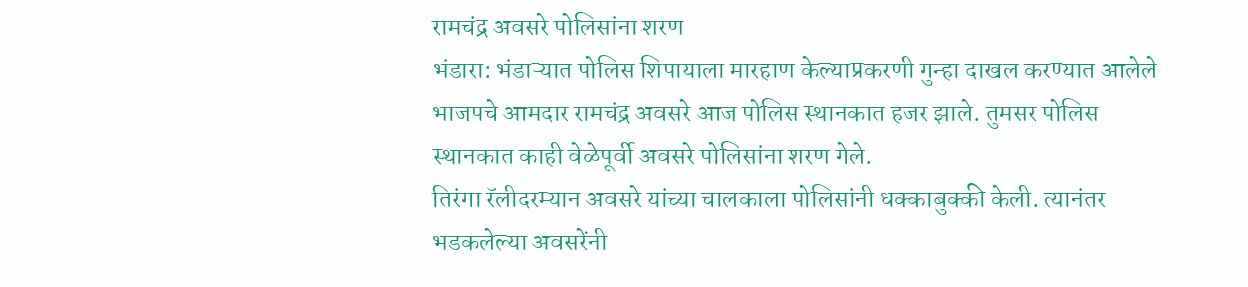रामचंद्र अवसरे पोलिसांना शरण
भंडारा: भंडाऱ्यात पोलिस शिपायाला मारहाण केल्याप्रकरणी गुन्हा दाखल करण्यात आलेले भाजपचे आमदार रामचंद्र अवसरे आज पोलिस स्थानकात हजर झाले. तुमसर पोलिस स्थानकात काही वेळेपूर्वी अवसरे पोलिसांना शरण गेले.
तिरंगा रॅलीदरम्यान अवसरे यांच्या चालकाला पोलिसांनी धक्काबुक्की केली. त्यानंतर भडकलेल्या अवसरेंनी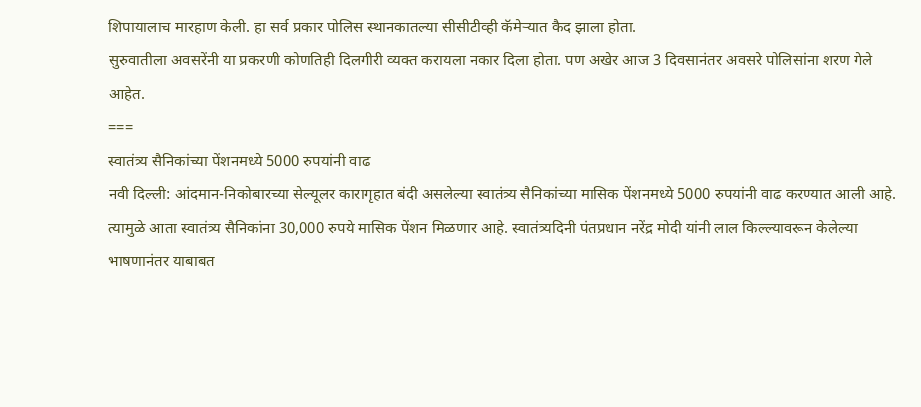शिपायालाच मारहाण केली. हा सर्व प्रकार पोलिस स्थानकातल्या सीसीटीव्ही कॅमेऱ्यात कैद झाला होता.
सुरुवातीला अवसरेंनी या प्रकरणी कोणतिही दिलगीरी व्यक्त करायला नकार दिला होता. पण अखेर आज 3 दिवसानंतर अवसरे पोलिसांना शरण गेले आहेत.
===
स्वातंत्र्य सैनिकांच्या पेंशनमध्ये 5000 रुपयांनी वाढ
नवी दिल्ली: आंदमान-निकोबारच्या सेल्यूलर कारागृहात बंदी असलेल्या स्वातंत्र्य सैनिकांच्या मासिक पेंशनमध्ये 5000 रुपयांनी वाढ करण्यात आली आहे. त्यामुळे आता स्वातंत्र्य सैनिकांना 30,000 रुपये मासिक पेंशन मिळणार आहे. स्वातंत्र्यदिनी पंतप्रधान नरेंद्र मोदी यांनी लाल किल्ल्यावरून केलेल्या भाषणानंतर याबाबत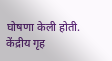घोषणा केली होती.
केंद्रीय गृह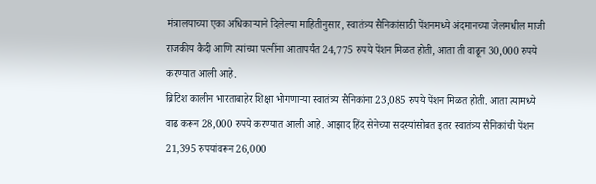मंत्रालयाच्या एका अधिकाऱ्याने दिलेल्या माहितीनुसार, स्वातंत्र्य सैनिकांसाठी पेंशनमध्ये अंदमानच्या जेलमधील माजी राजकीय कैदी आणि त्यांच्या पत्नींना आतापर्यंत 24,775 रुपये पेंशन मिळत होती, आता ती वाढून 30,000 रुपये करण्यात आली आहे.
ब्रिटिश कालीन भारताबाहेर शिक्षा भोगणाऱ्या स्वातंत्र्य सैनिकांना 23,085 रुपये पेंशन मिळत होती. आता त्यामध्ये वाढ करून 28,000 रुपये करण्यात आली आहे. आझाद हिंद सेनेच्या सदस्यांसोबत इतर स्वातंत्र्य सैनिकांची पेंशन 21,395 रुपयांवरून 26,000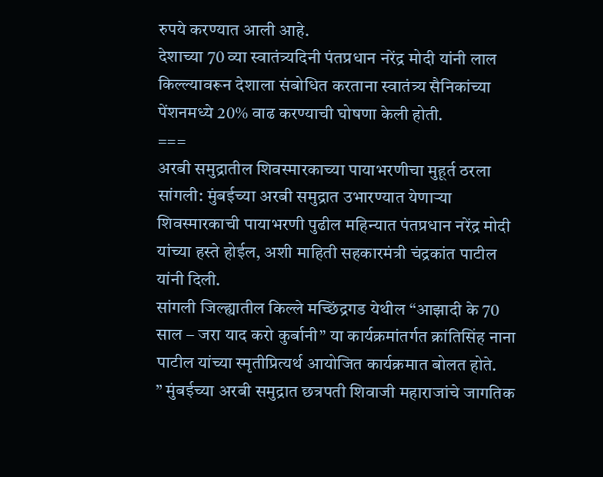रुपये करण्यात आली आहे.
देशाच्या 70 व्या स्वातंत्र्यदिनी पंतप्रधान नरेंद्र मोदी यांनी लाल किल्ल्यावरून देशाला संबोधित करताना स्वातंत्र्य सैनिकांच्या पेंशनमध्ये 20% वाढ करण्याची घोषणा केली होती.
===
अरबी समुद्रातील शिवस्मारकाच्या पायाभरणीचा मुहूर्त ठरला
सांगली: मुंबईच्या अरबी समुद्रात उभारण्यात येणाऱ्या शिवस्मारकाची पायाभरणी पुढील महिन्यात पंतप्रधान नरेंद्र मोदी यांच्या हस्ते होईल, अशी माहिती सहकारमंत्री चंद्रकांत पाटील यांनी दिली.
सांगली जिल्ह्यातील किल्ले मच्छिंद्रगड येथील “आझादी के 70 साल – जरा याद करो कुर्बानी” या कार्यक्रमांतर्गत क्रांतिसिंह नाना पाटील यांच्या स्मृतीप्रित्यर्थ आयोजित कार्यक्रमात बोलत होते.
” मुंबईच्या अरबी समुद्रात छत्रपती शिवाजी महाराजांचे जागतिक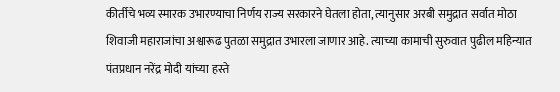कीर्तीचे भव्य स्मारक उभारण्याचा निर्णय राज्य सरकारने घेतला होता, त्यानुसार अरबी समुद्रात सर्वात मोठा शिवाजी महाराजांचा अश्वारूढ पुतळा समुद्रात उभारला जाणार आहे. त्याच्या कामाची सुरुवात पुढील महिन्यात पंतप्रधान नरेंद्र मोदी यांच्या हस्ते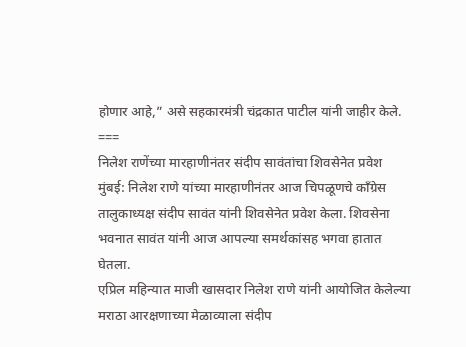होणार आहे,” असे सहकारमंत्री चंद्रकात पाटील यांनी जाहीर केले.
===
निलेश राणेंच्या मारहाणीनंतर संदीप सावंतांचा शिवसेनेत प्रवेश
मुंबई: निलेश राणे यांच्या मारहाणीनंतर आज चिपळूणचे काँग्रेस तालुकाध्यक्ष संदीप सावंत यांनी शिवसेनेत प्रवेश केला. शिवसेना भवनात सावंत यांनी आज आपल्या समर्थकांसह भगवा हातात घेतला.
एप्रिल महिन्यात माजी खासदार निलेश राणे यांनी आयोजित केलेल्या मराठा आरक्षणाच्या मेळाव्याला संदीप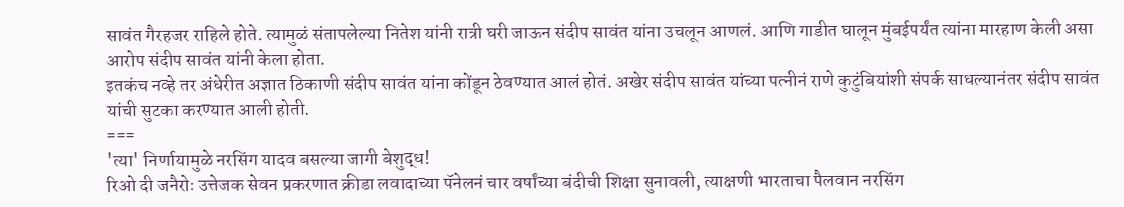सावंत गैरहजर राहिले होते. त्यामुळं संतापलेल्या नितेश यांनी रात्री घरी जाऊन संदीप सावंत यांना उचलून आणलं. आणि गाडीत घालून मुंबईपर्यंत त्यांना मारहाण केली असा आरोप संदीप सावंत यांनी केला होता.
इतकंच नव्हे तर अंधेरीत अज्ञात ठिकाणी संदीप सावंत यांना कोंडून ठेवण्यात आलं होतं. अखेर संदीप सावंत यांच्या पत्नीनं राणे कुटुंबियांशी संपर्क साधल्यानंतर संदीप सावंत यांची सुटका करण्यात आली होती.
===
'त्या' निर्णायामुळे नरसिंग यादव बसल्या जागी बेशुद्ध!
रिओ दी जनैरोः उत्तेजक सेवन प्रकरणात क्रीडा लवादाच्या पॅनेलनं चार वर्षांच्या बंदीची शिक्षा सुनावली, त्याक्षणी भारताचा पैलवान नरसिंग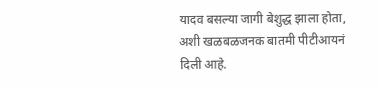यादव बसल्या जागी बेशुद्ध झाला होता, अशी खळबळजनक बातमी पीटीआयनं दिली आहे.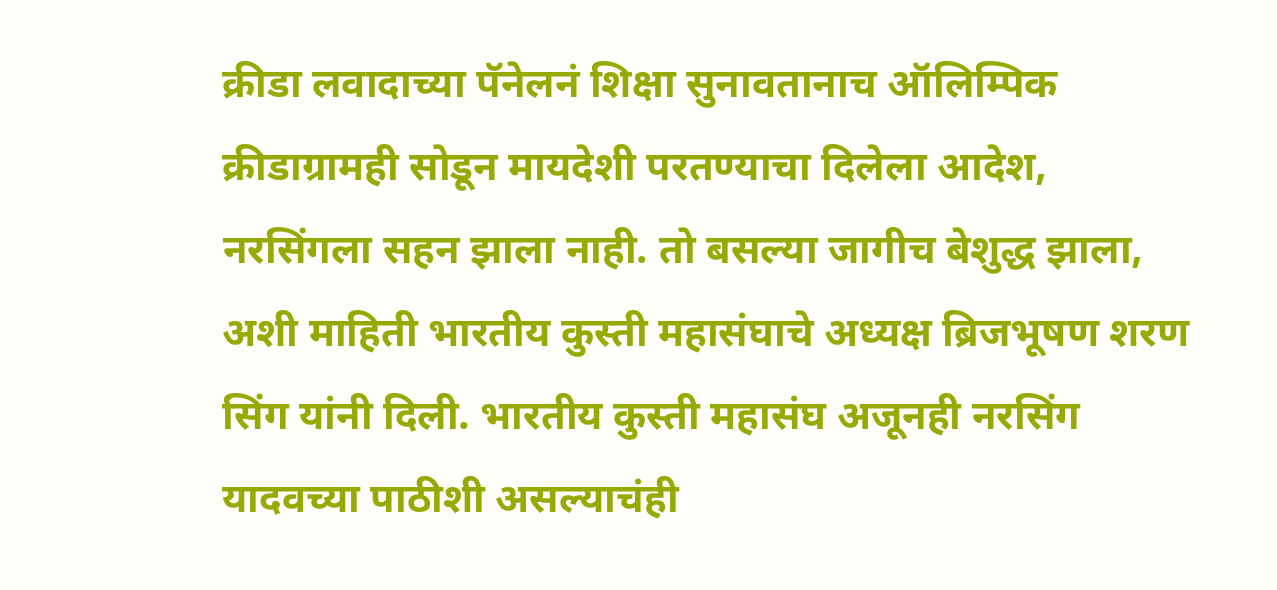क्रीडा लवादाच्या पॅनेलनं शिक्षा सुनावतानाच ऑलिम्पिक क्रीडाग्रामही सोडून मायदेशी परतण्याचा दिलेला आदेश, नरसिंगला सहन झाला नाही. तो बसल्या जागीच बेशुद्ध झाला, अशी माहिती भारतीय कुस्ती महासंघाचे अध्यक्ष ब्रिजभूषण शरण सिंग यांनी दिली. भारतीय कुस्ती महासंघ अजूनही नरसिंग यादवच्या पाठीशी असल्याचंही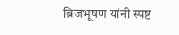ब्रिजभूषण यांनी स्पष्ट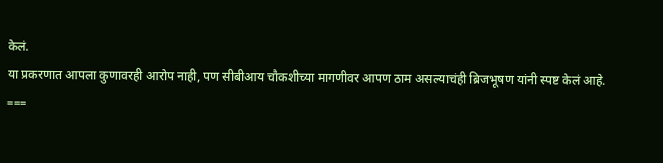केलं.
या प्रकरणात आपला कुणावरही आरोप नाही, पण सीबीआय चौकशीच्या मागणीवर आपण ठाम असल्याचंही ब्रिजभूषण यांनी स्पष्ट केलं आहे.
===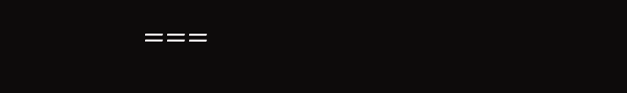===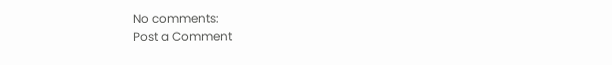No comments:
Post a Comment